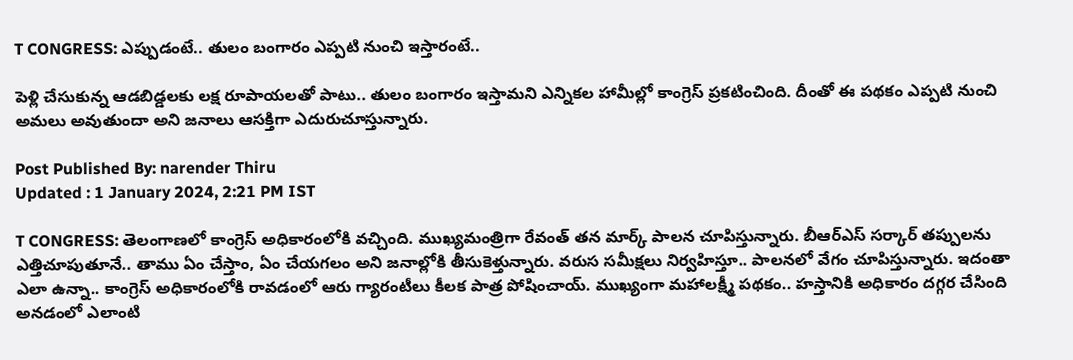T CONGRESS: ఎప్పుడంటే.. తులం బంగారం ఎప్పటి నుంచి ఇస్తారంటే..

పెళ్లి చేసుకున్న ఆడబిడ్డలకు లక్ష రూపాయలతో పాటు.. తులం బంగారం ఇస్తామని ఎన్నికల హామీల్లో కాంగ్రెస్‌ ప్రకటించింది. దీంతో ఈ పథకం ఎప్పటి నుంచి అమలు అవుతుందా అని జనాలు ఆసక్తిగా ఎదురుచూస్తున్నారు.

Post Published By: narender Thiru
Updated : 1 January 2024, 2:21 PM IST

T CONGRESS: తెలంగాణలో కాంగ్రెస్ అధికారంలోకి వచ్చింది. ముఖ్యమంత్రిగా రేవంత్ తన మార్క్ పాలన చూపిస్తున్నారు. బీఆర్ఎస్ సర్కార్‌ తప్పులను ఎత్తిచూపుతూనే.. తాము ఏం చేస్తాం, ఏం చేయగలం అని జనాల్లోకి తీసుకెళ్తున్నారు. వరుస సమీక్షలు నిర్వహిస్తూ.. పాలనలో వేగం చూపిస్తున్నారు. ఇదంతా ఎలా ఉన్నా.. కాంగ్రెస్ అధికారంలోకి రావడంలో ఆరు గ్యారంటీలు కీలక పాత్ర పోషించాయ్. ముఖ్యంగా మహాలక్ష్మీ పథకం.. హస్తానికి అధికారం దగ్గర చేసింది అనడంలో ఎలాంటి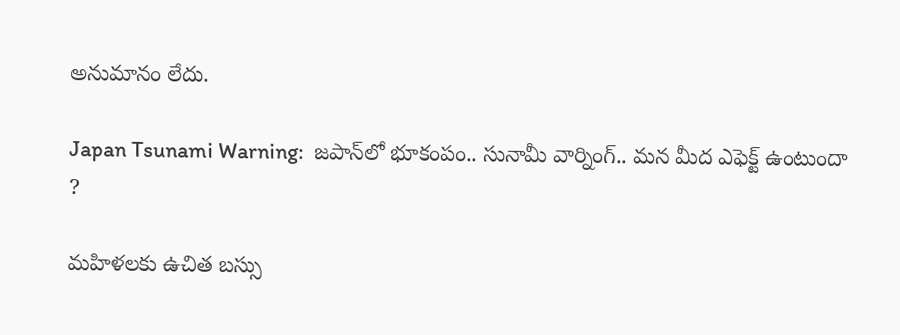అనుమానం లేదు.

Japan Tsunami Warning:  జపాన్‌లో భూకంపం.. సునామీ వార్నింగ్‌.. మన మీద ఎఫెక్ట్ ఉంటుందా ?

మహిళలకు ఉచిత బస్సు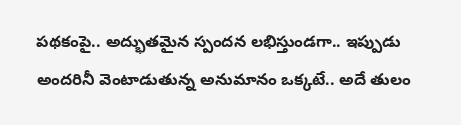పథకంపై.. అద్భుతమైన స్పందన లభిస్తుండగా.. ఇప్పుడు అందరినీ వెంటాడుతున్న అనుమానం ఒక్కటే.. అదే తులం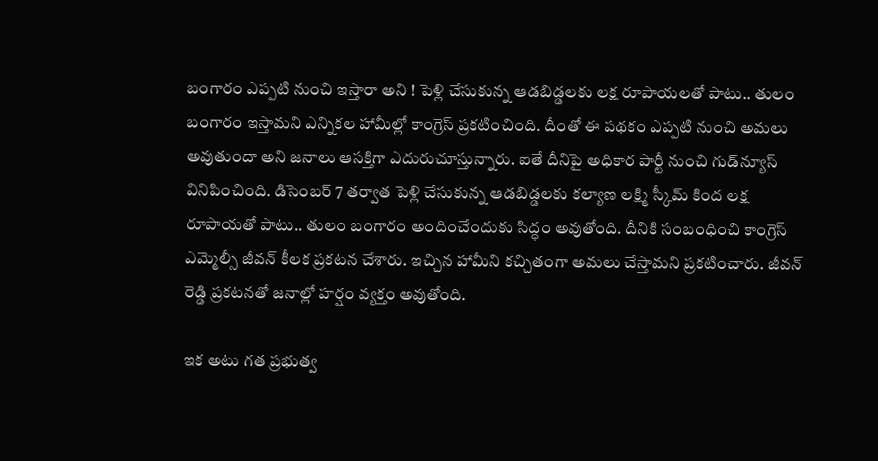బంగారం ఎప్పటి నుంచి ఇస్తారా అని ! పెళ్లి చేసుకున్న ఆడబిడ్డలకు లక్ష రూపాయలతో పాటు.. తులం బంగారం ఇస్తామని ఎన్నికల హామీల్లో కాంగ్రెస్‌ ప్రకటించింది. దీంతో ఈ పథకం ఎప్పటి నుంచి అమలు అవుతుందా అని జనాలు ఆసక్తిగా ఎదురుచూస్తున్నారు. ఐతే దీనిపై అధికార పార్టీ నుంచి గుడ్‌న్యూస్‌ వినిపించింది. డిసెంబర్‌ 7 తర్వాత పెళ్లి చేసుకున్న ఆడబిడ్డలకు కల్యాణ లక్ష్మి స్కీమ్ కింద లక్ష రూపాయతో పాటు.. తులం బంగారం అందించేందుకు సిద్ధం అవుతోంది. దీనికి సంబంధించి కాంగ్రెస్‌ ఎమ్మెల్సీ జీవన్‌ కీలక ప్రకటన చేశారు. ఇచ్చిన హామీని కచ్చితంగా అమలు చేస్తామని ప్రకటించారు. జీవన్‌ రెడ్డి ప్రకటనతో జనాల్లో హర్షం వ్యక్తం అవుతోంది.

ఇక అటు గత ప్రభుత్వ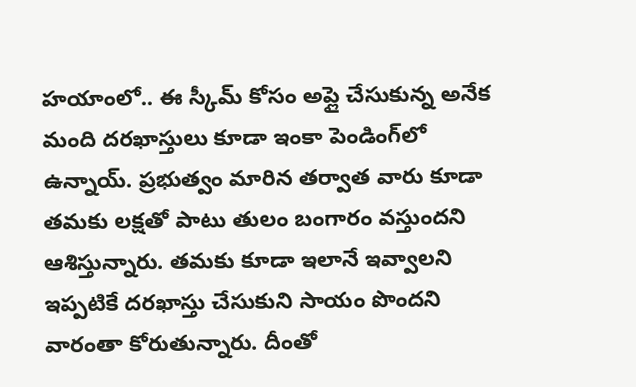హయాంలో.. ఈ స్కీమ్ కోసం అప్లై చేసుకున్న అనేక మంది దరఖాస్తులు కూడా ఇంకా పెండింగ్‌లో ఉన్నాయ్. ప్రభుత్వం మారిన తర్వాత వారు కూడా తమకు లక్షతో పాటు తులం బంగారం వస్తుందని ఆశిస్తున్నారు. తమకు కూడా ఇలానే ఇవ్వాలని ఇప్పటికే దరఖాస్తు చేసుకుని సాయం పొందని వారంతా కోరుతున్నారు. దీంతో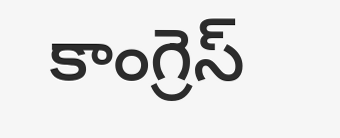కాంగ్రెస్‌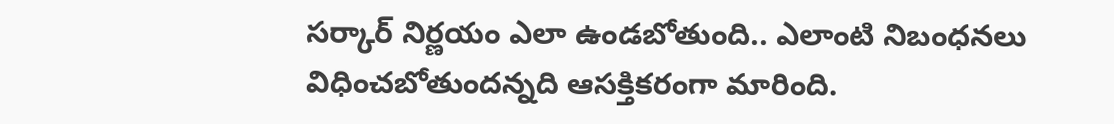సర్కార్ నిర్ణయం ఎలా ఉండబోతుంది.. ఎలాంటి నిబంధనలు విధించబోతుందన్నది ఆసక్తికరంగా మారింది.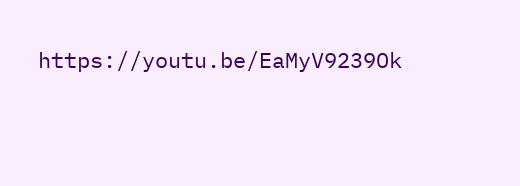https://youtu.be/EaMyV9239Ok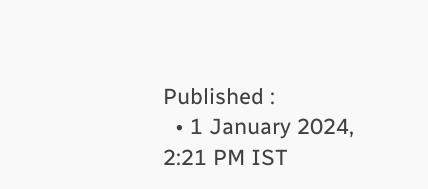Published :
  • 1 January 2024, 2:21 PM IST